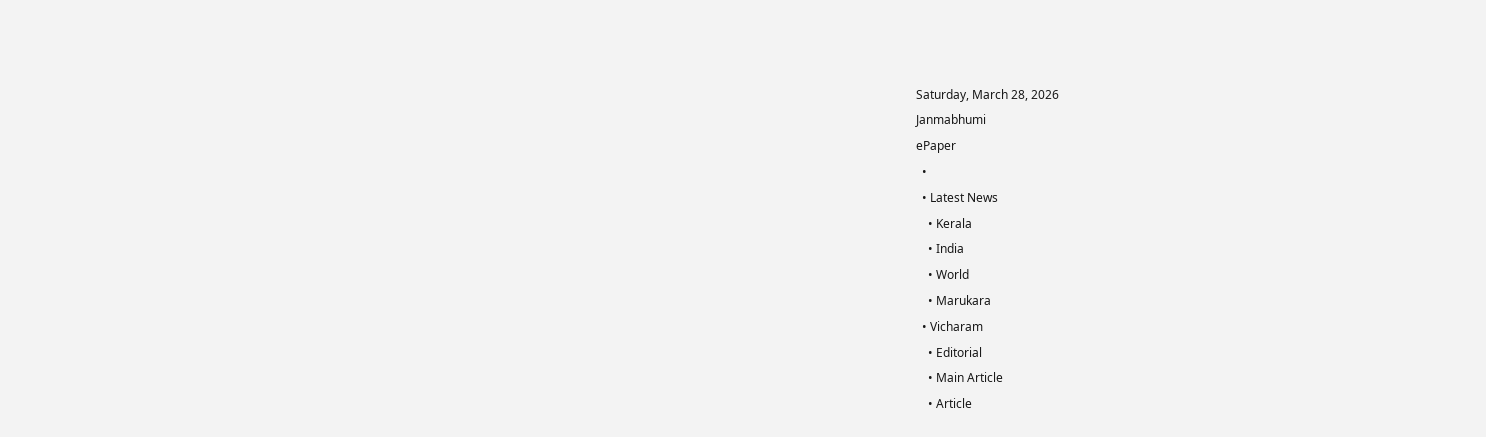Saturday, March 28, 2026
Janmabhumi
ePaper
  •
  • Latest News
    • Kerala
    • India
    • World
    • Marukara
  • Vicharam
    • Editorial
    • Main Article
    • Article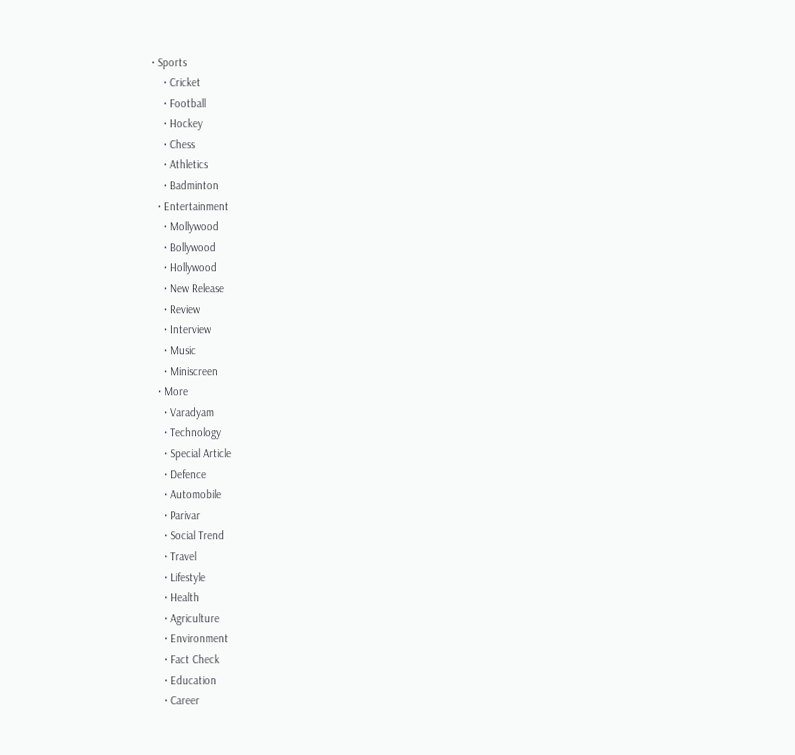• Sports
    • Cricket
    • Football
    • Hockey
    • Chess
    • Athletics
    • Badminton
  • Entertainment
    • Mollywood
    • Bollywood
    • Hollywood
    • New Release
    • Review
    • Interview
    • Music
    • Miniscreen
  • More
    • Varadyam
    • Technology
    • Special Article
    • Defence
    • Automobile
    • Parivar
    • Social Trend
    • Travel
    • Lifestyle
    • Health
    • Agriculture
    • Environment
    • Fact Check
    • Education
    • Career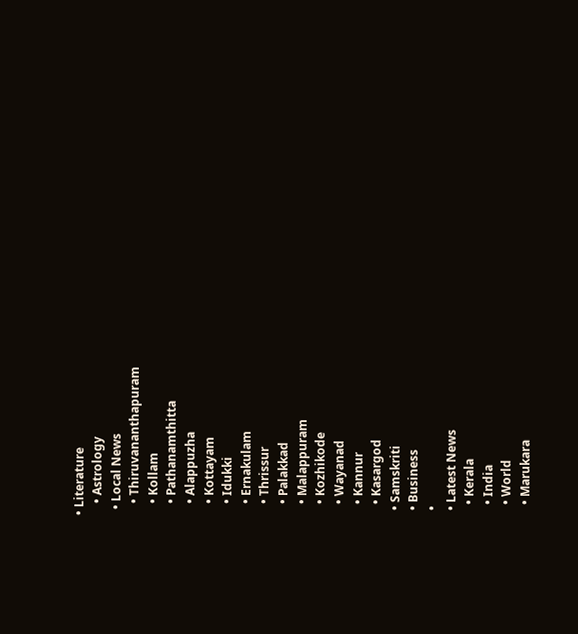• Literature
    • Astrology
  • Local News
    • Thiruvananthapuram
    • Kollam
    • Pathanamthitta
    • Alappuzha
    • Kottayam
    • Idukki
    • Ernakulam
    • Thrissur
    • Palakkad
    • Malappuram
    • Kozhikode
    • Wayanad
    • Kannur
    • Kasargod
  • Samskriti
  • Business
  •
  • Latest News
    • Kerala
    • India
    • World
    • Marukara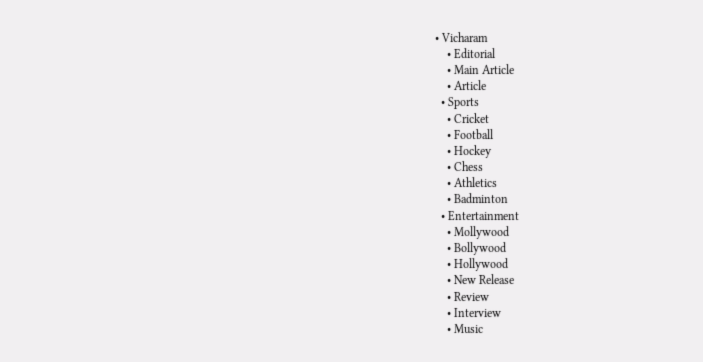• Vicharam
    • Editorial
    • Main Article
    • Article
  • Sports
    • Cricket
    • Football
    • Hockey
    • Chess
    • Athletics
    • Badminton
  • Entertainment
    • Mollywood
    • Bollywood
    • Hollywood
    • New Release
    • Review
    • Interview
    • Music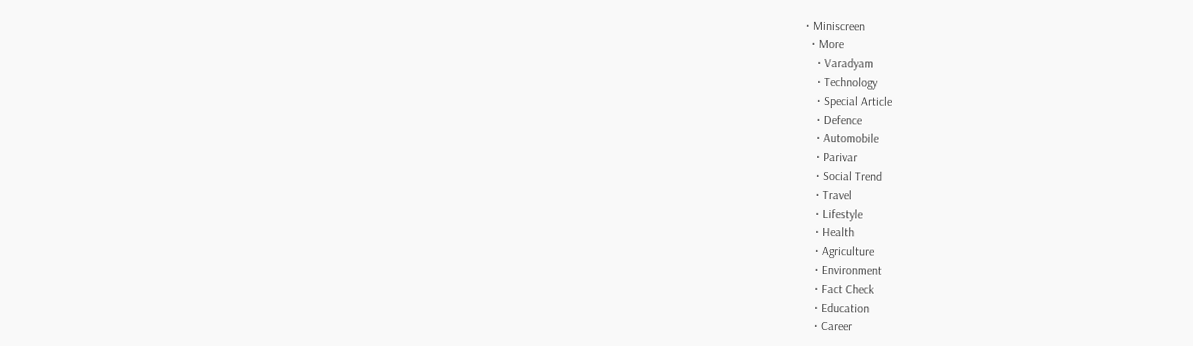• Miniscreen
  • More
    • Varadyam
    • Technology
    • Special Article
    • Defence
    • Automobile
    • Parivar
    • Social Trend
    • Travel
    • Lifestyle
    • Health
    • Agriculture
    • Environment
    • Fact Check
    • Education
    • Career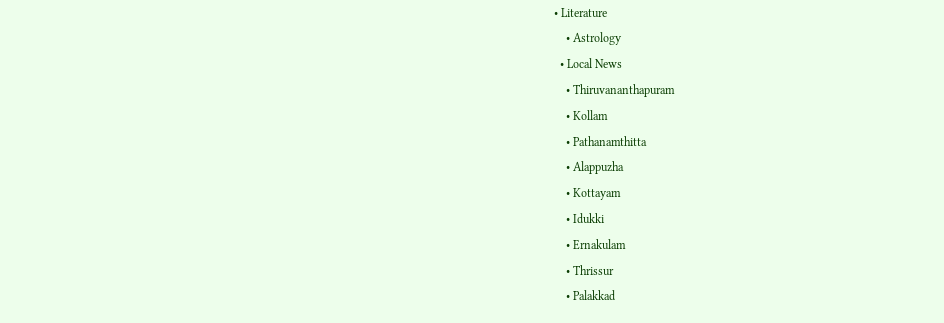• Literature
    • Astrology
  • Local News
    • Thiruvananthapuram
    • Kollam
    • Pathanamthitta
    • Alappuzha
    • Kottayam
    • Idukki
    • Ernakulam
    • Thrissur
    • Palakkad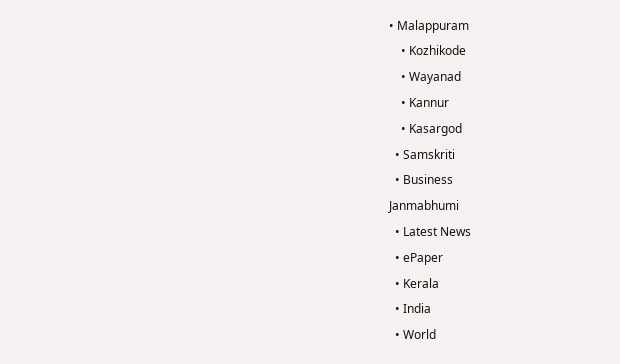• Malappuram
    • Kozhikode
    • Wayanad
    • Kannur
    • Kasargod
  • Samskriti
  • Business
Janmabhumi
  • Latest News
  • ePaper
  • Kerala
  • India
  • World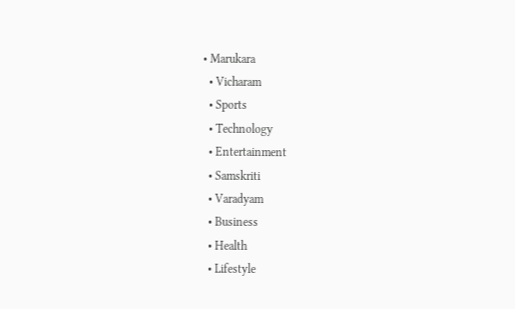• Marukara
  • Vicharam
  • Sports
  • Technology
  • Entertainment
  • Samskriti
  • Varadyam
  • Business
  • Health
  • Lifestyle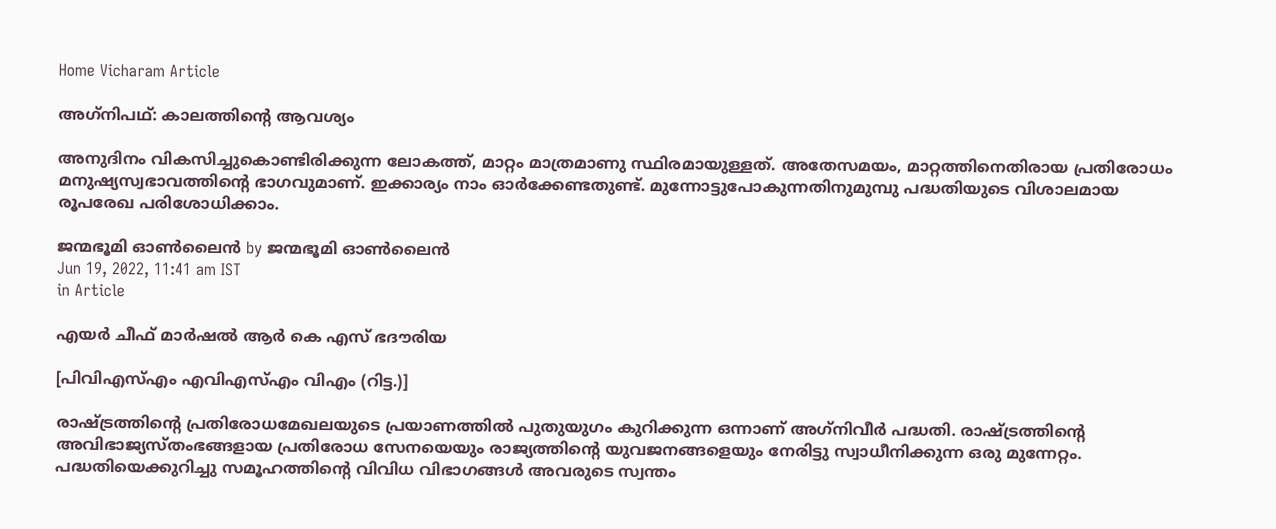Home Vicharam Article

അഗ്‌നിപഥ്: കാലത്തിന്റെ ആവശ്യം

അനുദിനം വികസിച്ചുകൊണ്ടിരിക്കുന്ന ലോകത്ത്, മാറ്റം മാത്രമാണു സ്ഥിരമായുള്ളത്. അതേസമയം, മാറ്റത്തിനെതിരായ പ്രതിരോധം മനുഷ്യസ്വഭാവത്തിന്റെ ഭാഗവുമാണ്. ഇക്കാര്യം നാം ഓര്‍ക്കേണ്ടതുണ്ട്. മുന്നോട്ടുപോകുന്നതിനുമുമ്പു പദ്ധതിയുടെ വിശാലമായ രൂപരേഖ പരിശോധിക്കാം.

ജന്മഭൂമി ഓണ്‍ലൈന്‍ by ജന്മഭൂമി ഓണ്‍ലൈന്‍
Jun 19, 2022, 11:41 am IST
in Article

എയര്‍ ചീഫ് മാര്‍ഷല്‍ ആര്‍ കെ എസ് ഭദൗരിയ

[പിവിഎസ്എം എവിഎസ്എം വിഎം (റിട്ട.)]

രാഷ്‌ട്രത്തിന്റെ പ്രതിരോധമേഖലയുടെ പ്രയാണത്തില്‍ പുതുയുഗം കുറിക്കുന്ന ഒന്നാണ് അഗ്‌നിവീര്‍ പദ്ധതി. രാഷ്‌ട്രത്തിന്റെ അവിഭാജ്യസ്തംഭങ്ങളായ പ്രതിരോധ സേനയെയും രാജ്യത്തിന്റെ യുവജനങ്ങളെയും നേരിട്ടു സ്വാധീനിക്കുന്ന ഒരു മുന്നേറ്റം. പദ്ധതിയെക്കുറിച്ചു സമൂഹത്തിന്റെ വിവിധ വിഭാഗങ്ങള്‍ അവരുടെ സ്വന്തം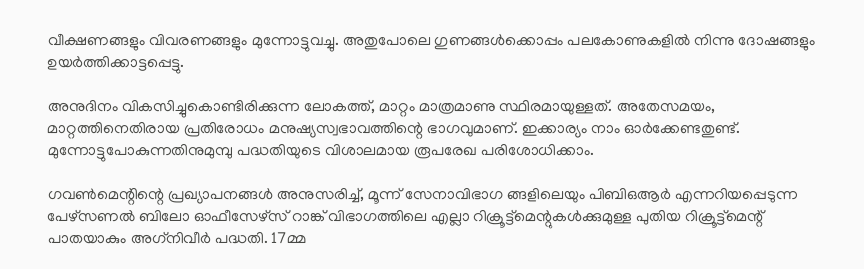വീക്ഷണങ്ങളും വിവരണങ്ങളും മുന്നോട്ടുവച്ചു. അതുപോലെ ഗുണങ്ങള്‍ക്കൊപ്പം പലകോണുകളില്‍ നിന്നു ദോഷങ്ങളും ഉയര്‍ത്തിക്കാട്ടപ്പെട്ടു.

അനുദിനം വികസിച്ചുകൊണ്ടിരിക്കുന്ന ലോകത്ത്, മാറ്റം മാത്രമാണു സ്ഥിരമായുള്ളത്. അതേസമയം, മാറ്റത്തിനെതിരായ പ്രതിരോധം മനുഷ്യസ്വഭാവത്തിന്റെ ഭാഗവുമാണ്. ഇക്കാര്യം നാം ഓര്‍ക്കേണ്ടതുണ്ട്. മുന്നോട്ടുപോകുന്നതിനുമുമ്പു പദ്ധതിയുടെ വിശാലമായ രൂപരേഖ പരിശോധിക്കാം.

ഗവണ്‍മെന്റിന്റെ പ്രഖ്യാപനങ്ങള്‍ അനുസരിച്ച്, മൂന്ന് സേനാവിഭാഗ ങ്ങളിലെയും പിബിഒആര്‍ എന്നറിയപ്പെടുന്ന പേഴ്‌സണല്‍ ബിലോ ഓഫീസേഴ്‌സ് റാങ്ക് വിഭാഗത്തിലെ എല്ലാ റിക്രൂട്ട്‌മെന്റുകള്‍ക്കുമുള്ള പുതിയ റിക്രൂട്ട്‌മെന്റ് പാതയാകും അഗ്‌നിവീര്‍ പദ്ധതി. 17മ്മ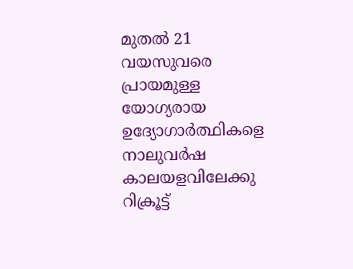മുതല്‍ 21 വയസുവരെ പ്രായമുള്ള യോഗ്യരായ ഉദ്യോഗാര്‍ത്ഥികളെ നാലുവര്‍ഷ കാലയളവിലേക്കു റിക്രൂട്ട്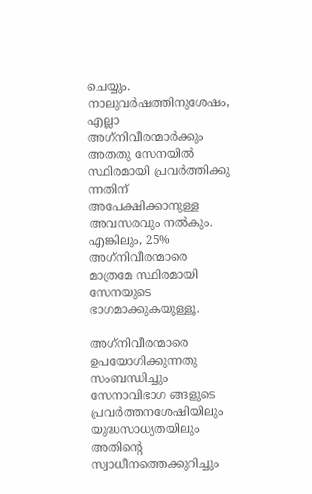ചെയ്യും. നാലുവര്‍ഷത്തിനുശേഷം, എല്ലാ അഗ്‌നിവീരന്മാര്‍ക്കും അതതു സേനയില്‍ സ്ഥിരമായി പ്രവര്‍ത്തിക്കു ന്നതിന് അപേക്ഷിക്കാനുള്ള അവസരവും നല്‍കും. എങ്കിലും, 25% അഗ്‌നിവീരന്മാരെ മാത്രമേ സ്ഥിരമായി സേനയുടെ ഭാഗമാക്കുകയുള്ളൂ.

അഗ്‌നിവീരന്മാരെ ഉപയോഗിക്കുന്നതു സംബന്ധിച്ചും സേനാവിഭാഗ ങ്ങളുടെ പ്രവര്‍ത്തനശേഷിയിലും യുദ്ധസാധ്യതയിലും അതിന്റെ സ്വാധീനത്തെക്കുറിച്ചും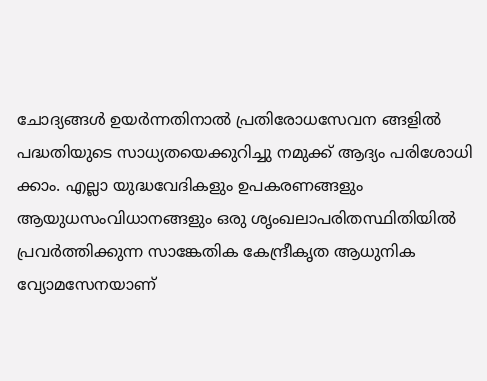ചോദ്യങ്ങള്‍ ഉയര്‍ന്നതിനാല്‍ പ്രതിരോധസേവന ങ്ങളില്‍ പദ്ധതിയുടെ സാധ്യതയെക്കുറിച്ചു നമുക്ക് ആദ്യം പരിശോധി ക്കാം. എല്ലാ യുദ്ധവേദികളും ഉപകരണങ്ങളും ആയുധസംവിധാനങ്ങളും ഒരു ശൃംഖലാപരിതസ്ഥിതിയില്‍ പ്രവര്‍ത്തിക്കുന്ന സാങ്കേതിക കേന്ദ്രീകൃത ആധുനിക വ്യോമസേനയാണ്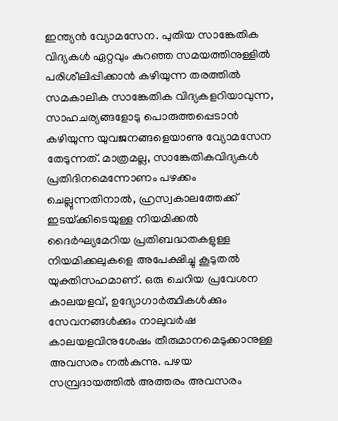ഇന്ത്യന്‍ വ്യോമസേന. പുതിയ സാങ്കേതിക വിദ്യകള്‍ ഏറ്റവും കുറഞ്ഞ സമയത്തിനുള്ളില്‍ പരിശീലിപ്പിക്കാന്‍ കഴിയുന്ന തരത്തില്‍ സമകാലിക സാങ്കേതിക വിദ്യകളറിയാവുന്ന, സാഹചര്യങ്ങളോടു പൊരുത്തപ്പെടാന്‍ കഴിയുന്ന യുവജനങ്ങളെയാണു വ്യോമസേന തേടുന്നത്. മാത്രമല്ല, സാങ്കേതികവിദ്യകള്‍ പ്രതിദിനമെന്നോണം പഴക്കം ചെല്ലുന്നതിനാല്‍, ഹ്രസ്വകാലത്തേക്ക് ഇടയ്‌ക്കിടെയുള്ള നിയമിക്കല്‍ ദൈര്‍ഘ്യമേറിയ പ്രതിബദ്ധതകളുള്ള നിയമിക്കലുകളെ അപേക്ഷിച്ചു കൂടുതല്‍ യുക്തിസഹമാണ്. ഒരു ചെറിയ പ്രവേശന കാലയളവ്, ഉദ്യോഗാര്‍ത്ഥികള്‍ക്കും സേവനങ്ങള്‍ക്കും നാലുവര്‍ഷ കാലയളവിനുശേഷം തീരുമാനമെടുക്കാനുള്ള അവസരം നല്‍കുന്നു. പഴയ സമ്പ്രദായത്തില്‍ അത്തരം അവസരം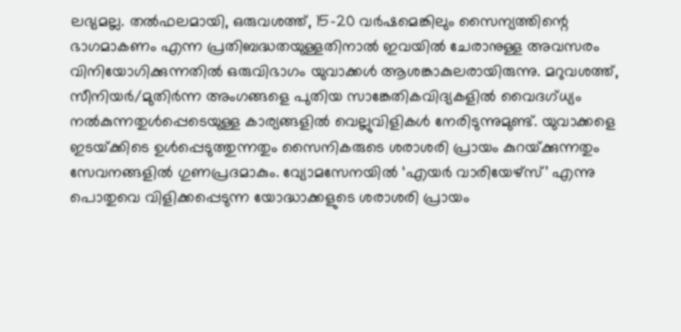ലഭ്യമല്ല. തല്‍ഫലമായി, ഒരുവശത്ത്, 15-20 വര്‍ഷമെങ്കിലും സൈന്യത്തിന്റെ ഭാഗമാകണം എന്ന പ്രതിബദ്ധതയുള്ളതിനാല്‍ ഇവയില്‍ ചേരാനുള്ള അവസരം വിനിയോഗിക്കുന്നതില്‍ ഒരുവിഭാഗം യുവാക്കള്‍ ആശങ്കാകുലരായിരുന്നു. മറുവശത്ത്, സീനിയര്‍/മുതിര്‍ന്ന അംഗങ്ങളെ പുതിയ സാങ്കേതികവിദ്യകളില്‍ വൈദഗ്ധ്യം നല്‍കുന്നതുള്‍പ്പെടെയുള്ള കാര്യങ്ങളില്‍ വെല്ലുവിളികള്‍ നേരിടുന്നുമുണ്ട്. യുവാക്കളെ ഇടയ്‌ക്കിടെ ഉള്‍പ്പെടുത്തുന്നതും സൈനികരുടെ ശരാശരി പ്രായം കുറയ്‌ക്കുന്നതും സേവനങ്ങളില്‍ ഗുണപ്രദമാകും. വ്യോമസേനയില്‍ ‘എയര്‍ വാരിയേഴ്സ്’ എന്നു പൊതുവെ വിളിക്കപ്പെടുന്ന യോദ്ധാക്കളുടെ ശരാശരി പ്രായം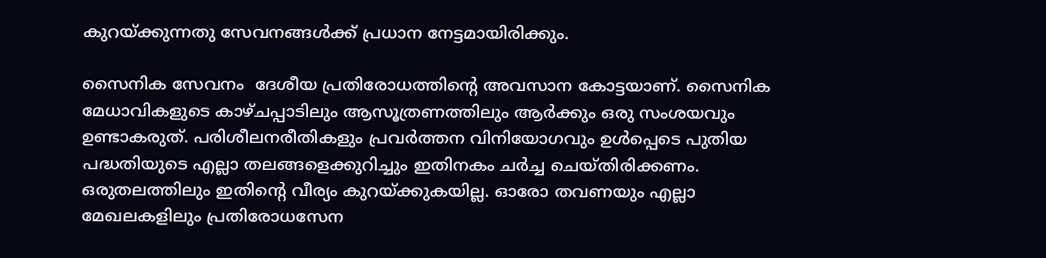കുറയ്‌ക്കുന്നതു സേവനങ്ങള്‍ക്ക് പ്രധാന നേട്ടമായിരിക്കും.

സൈനിക സേവനം  ദേശീയ പ്രതിരോധത്തിന്റെ അവസാന കോട്ടയാണ്. സൈനിക മേധാവികളുടെ കാഴ്ചപ്പാടിലും ആസൂത്രണത്തിലും ആര്‍ക്കും ഒരു സംശയവും ഉണ്ടാകരുത്. പരിശീലനരീതികളും പ്രവര്‍ത്തന വിനിയോഗവും ഉള്‍പ്പെടെ പുതിയ പദ്ധതിയുടെ എല്ലാ തലങ്ങളെക്കുറിച്ചും ഇതിനകം ചര്‍ച്ച ചെയ്തിരിക്കണം. ഒരുതലത്തിലും ഇതിന്റെ വീര്യം കുറയ്‌ക്കുകയില്ല. ഓരോ തവണയും എല്ലാ മേഖലകളിലും പ്രതിരോധസേന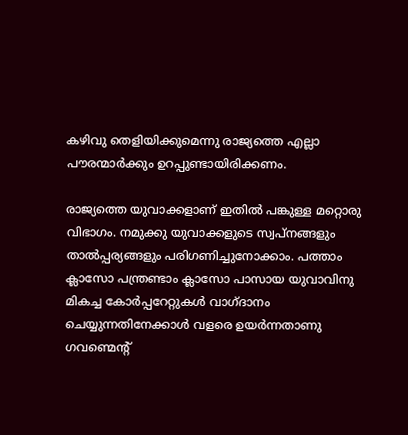കഴിവു തെളിയിക്കുമെന്നു രാജ്യത്തെ എല്ലാ പൗരന്മാര്‍ക്കും ഉറപ്പുണ്ടായിരിക്കണം.

രാജ്യത്തെ യുവാക്കളാണ് ഇതില്‍ പങ്കുള്ള മറ്റൊരു വിഭാഗം. നമുക്കു യുവാക്കളുടെ സ്വപ്നങ്ങളും താല്‍പ്പര്യങ്ങളും പരിഗണിച്ചുനോക്കാം. പത്താം ക്ലാസോ പന്ത്രണ്ടാം ക്ലാസോ പാസായ യുവാവിനു മികച്ച കോര്‍പ്പറേറ്റുകള്‍ വാഗ്ദാനം ചെയ്യുന്നതിനേക്കാള്‍ വളരെ ഉയര്‍ന്നതാണു ഗവണ്മെന്റ്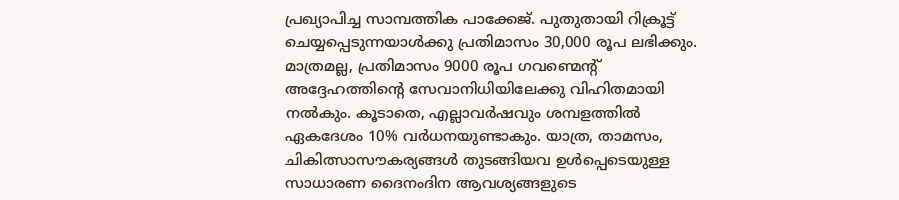പ്രഖ്യാപിച്ച സാമ്പത്തിക പാക്കേജ്. പുതുതായി റിക്രൂട്ട് ചെയ്യപ്പെടുന്നയാള്‍ക്കു പ്രതിമാസം 30,000 രൂപ ലഭിക്കും. മാത്രമല്ല, പ്രതിമാസം 9000 രൂപ ഗവണ്മെന്റ് അദ്ദേഹത്തിന്റെ സേവാനിധിയിലേക്കു വിഹിതമായി നല്‍കും. കൂടാതെ, എല്ലാവര്‍ഷവും ശമ്പളത്തില്‍ ഏകദേശം 10% വര്‍ധനയുണ്ടാകും. യാത്ര, താമസം, ചികിത്സാസൗകര്യങ്ങള്‍ തുടങ്ങിയവ ഉള്‍പ്പെടെയുള്ള സാധാരണ ദൈനംദിന ആവശ്യങ്ങളുടെ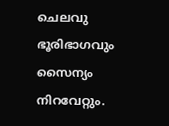ചെലവു ഭൂരിഭാഗവും സൈന്യം നിറവേറ്റും.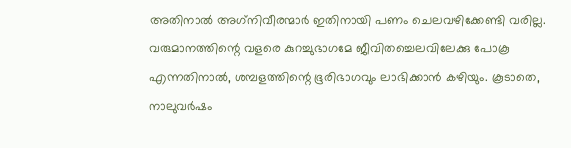അതിനാല്‍ അഗ്‌നിവീരന്മാര്‍ ഇതിനായി പണം ചെലവഴിക്കേണ്ടി വരില്ല. വരുമാനത്തിന്റെ വളരെ കുറച്ചുഭാഗമേ ജീവിതച്ചെലവിലേക്കു പോകൂ എന്നതിനാല്‍, ശമ്പളത്തിന്റെ ഭൂരിഭാഗവും ലാഭിക്കാന്‍ കഴിയും. കൂടാതെ, നാലുവര്‍ഷം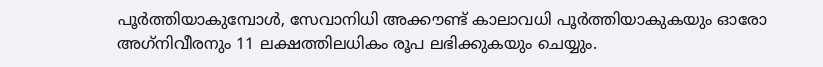പൂര്‍ത്തിയാകുമ്പോള്‍, സേവാനിധി അക്കൗണ്ട് കാലാവധി പൂര്‍ത്തിയാകുകയും ഓരോ അഗ്‌നിവീരനും 11 ലക്ഷത്തിലധികം രൂപ ലഭിക്കുകയും ചെയ്യും.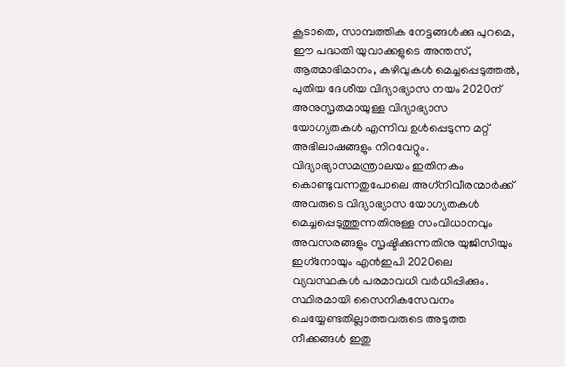കൂടാതെ, സാമ്പത്തിക നേട്ടങ്ങള്‍ക്കു പുറമെ, ഈ പദ്ധതി യുവാക്കളുടെ അന്തസ്, ആത്മാഭിമാനം, കഴിവുകള്‍ മെച്ചപ്പെടുത്തല്‍, പുതിയ ദേശീയ വിദ്യാഭ്യാസ നയം 2020ന് അനുസൃതമായുള്ള വിദ്യാഭ്യാസ യോഗ്യതകള്‍ എന്നിവ ഉള്‍പ്പെടുന്ന മറ്റ് അഭിലാഷങ്ങളും നിറവേറ്റും. വിദ്യാഭ്യാസമന്ത്രാലയം ഇതിനകം കൊണ്ടുവന്നതുപോലെ അഗ്‌നിവീരന്മാര്‍ക്ക് അവരുടെ വിദ്യാഭ്യാസ യോഗ്യതകള്‍ മെച്ചപ്പെടുത്തുന്നതിനുള്ള സംവിധാനവും അവസരങ്ങളും സൃഷ്ടിക്കുന്നതിനു യുജിസിയും ഇഗ്‌നോയും എന്‍ഇപി 2020ലെ വ്യവസ്ഥകള്‍ പരമാവധി വര്‍ധിപ്പിക്കും. സ്ഥിരമായി സൈനികസേവനം ചെയ്യേണ്ടതില്ലാത്തവരുടെ അടുത്ത നീക്കങ്ങള്‍ ഇതു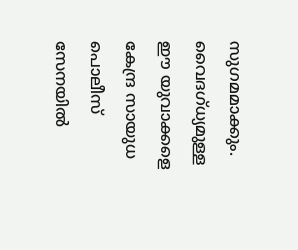സുഗമമാക്കും. വൈദഗ്ധ്യമുള്ള ഈ യുവാക്കളെ കേന്ദ്ര സായുധ പൊലീസ് സേനയില്‍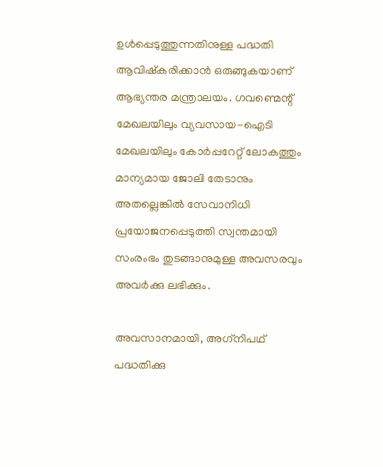ഉള്‍പ്പെടുത്തുന്നതിനുള്ള പദ്ധതി ആവിഷ്‌കരിക്കാന്‍ ഒരുങ്ങുകയാണ് ആഭ്യന്തര മന്ത്രാലയം. ഗവണ്മെന്റ് മേഖലയിലും വ്യവസായ-ഐടി മേഖലയിലും കോര്‍പ്പറേറ്റ് ലോകത്തും മാന്യമായ ജോലി തേടാനും അതല്ലെങ്കില്‍ സേവാനിധി പ്രയോജനപ്പെടുത്തി സ്വന്തമായി സംരംഭം തുടങ്ങാനുമുള്ള അവസരവും അവര്‍ക്കു ലഭിക്കും.

അവസാനമായി, അഗ്‌നിപഥ് പദ്ധതിക്കു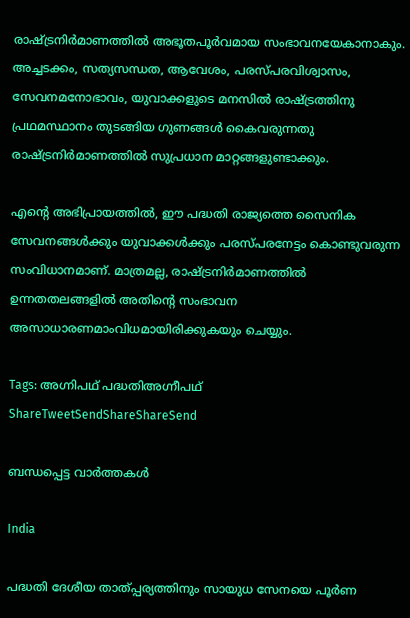രാഷ്‌ട്രനിര്‍മാണത്തില്‍ അഭൂതപൂര്‍വമായ സംഭാവനയേകാനാകും. അച്ചടക്കം, സത്യസന്ധത, ആവേശം, പരസ്പരവിശ്വാസം, സേവനമനോഭാവം, യുവാക്കളുടെ മനസില്‍ രാഷ്‌ട്രത്തിനു പ്രഥമസ്ഥാനം തുടങ്ങിയ ഗുണങ്ങള്‍ കൈവരുന്നതു രാഷ്‌ട്രനിര്‍മാണത്തില്‍ സുപ്രധാന മാറ്റങ്ങളുണ്ടാക്കും.

എന്റെ അഭിപ്രായത്തില്‍, ഈ പദ്ധതി രാജ്യത്തെ സൈനിക സേവനങ്ങള്‍ക്കും യുവാക്കള്‍ക്കും പരസ്പരനേട്ടം കൊണ്ടുവരുന്ന സംവിധാനമാണ്. മാത്രമല്ല, രാഷ്‌ട്രനിര്‍മാണത്തില്‍ ഉന്നതതലങ്ങളില്‍ അതിന്റെ സംഭാവന അസാധാരണമാംവിധമായിരിക്കുകയും ചെയ്യും.

Tags: അഗ്നിപഥ് പദ്ധതിഅഗ്നീപഥ്
ShareTweetSendShareShareSend

ബന്ധപ്പെട്ട വാര്‍ത്തകള്‍

India

പദ്ധതി ദേശീയ താത്പ്പര്യത്തിനും സായുധ സേനയെ പൂര്‍ണ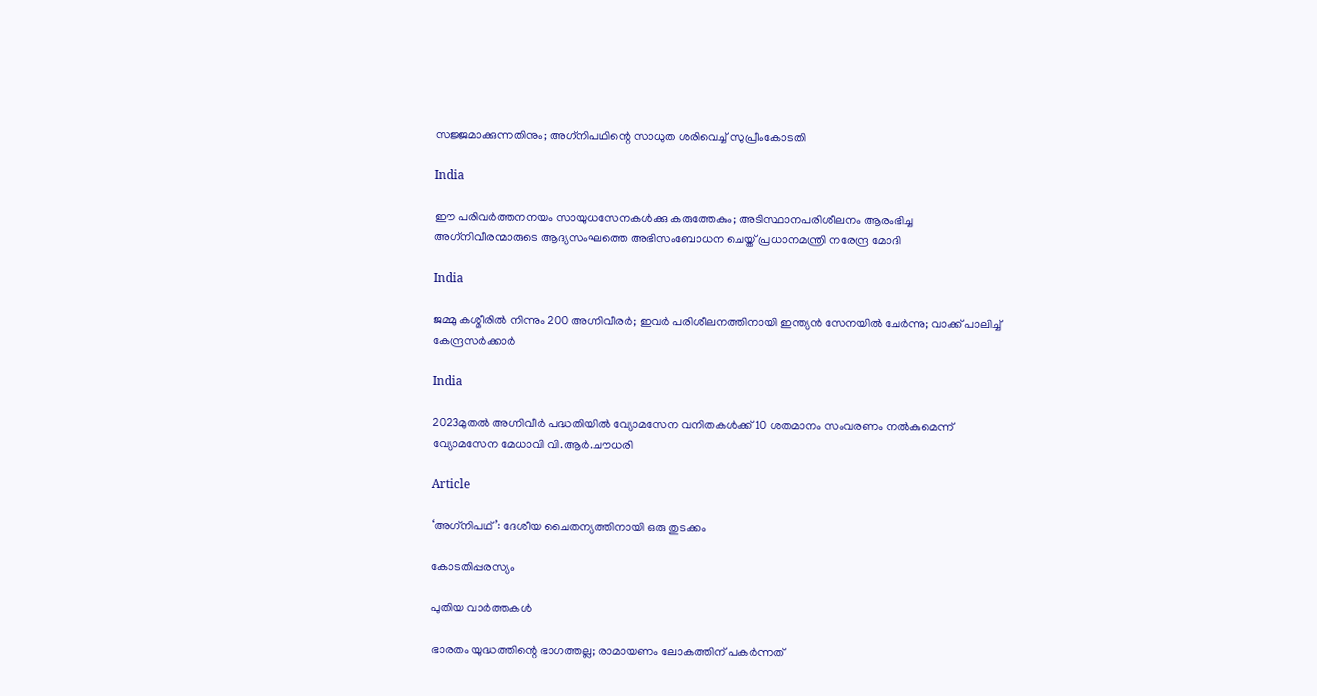സജ്ജമാക്കുന്നതിനും; അഗ്‌നിപഥിന്റെ സാധുത ശരിവെച്ച് സുപ്രീംകോടതി

India

ഈ പരിവര്‍ത്തനനയം സായുധസേനകള്‍ക്കു കരുത്തേകും; അടിസ്ഥാനപരിശീലനം ആരംഭിച്ച അഗ്‌നിവീരന്മാരുടെ ആദ്യസംഘത്തെ അഭിസംബോധന ചെയ്ത് പ്രധാനമന്ത്രി നരേന്ദ്ര മോദി

India

ജമ്മു കശ്മീരിൽ നിന്നും 200 അഗ്നിവീരര്‍; ഇവര്‍ പരിശീലനത്തിനായി ഇന്ത്യന്‍ സേനയില്‍ ചേർന്നു; വാക്ക് പാലിച്ച് കേന്ദ്രസര്‍ക്കാര്‍

India

2023മുതല്‍ അഗ്നിവീര്‍ പദ്ധതിയില്‍ വ്യോമസേന വനിതകള്‍ക്ക് 10 ശതമാനം സംവരണം നല്‍കുമെന്ന് വ്യോമസേന മേധാവി വി.ആര്‍.ചൗധരി

Article

‘അഗ്‌നിപഥ്’: ദേശീയ ചൈതന്യത്തിനായി ഒരു തുടക്കം

കോടതിപ്പരസ്യം

പുതിയ വാര്‍ത്തകള്‍

ഭാരതം യുദ്ധത്തിന്റെ ഭാഗത്തല്ല; രാമായണം ലോകത്തിന് പകര്‍ന്നത്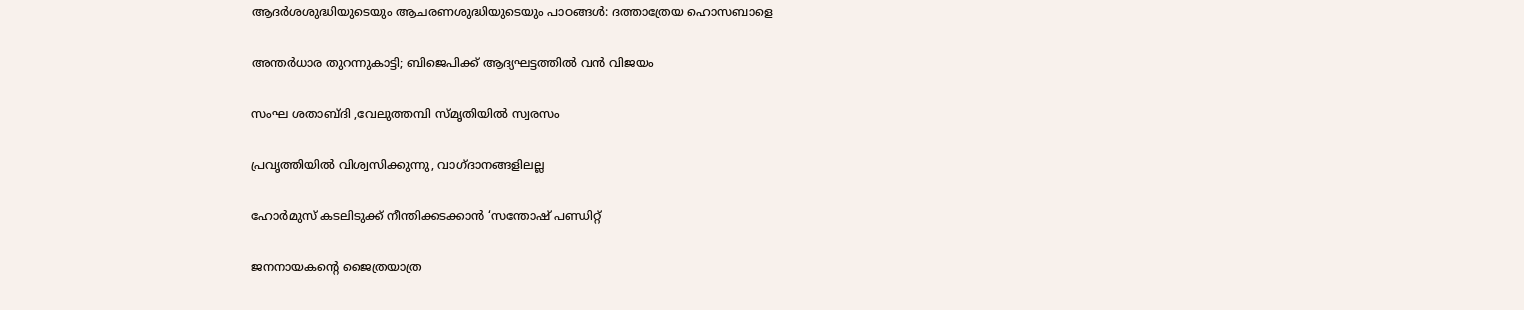ആദര്‍ശശുദ്ധിയുടെയും ആചരണശുദ്ധിയുടെയും പാഠങ്ങൾ: ദത്താത്രേയ ഹൊസബാളെ

അന്തർധാര തുറന്നുകാട്ടി; ബിജെപിക്ക് ആദ്യഘട്ടത്തിൽ വൻ വിജയം

സംഘ ശതാബ്ദി ,വേലുത്തമ്പി സ്മൃതിയിൽ സ്വരസം

പ്രവൃത്തിയില്‍ വിശ്വസിക്കുന്നു, വാഗ്ദാനങ്ങളിലല്ല

ഹോർമുസ് കടലിടുക്ക് നീന്തിക്കടക്കാൻ ‘സന്തോഷ് പണ്ഡിറ്റ്

ജനനായകന്റെ ജൈത്രയാത്ര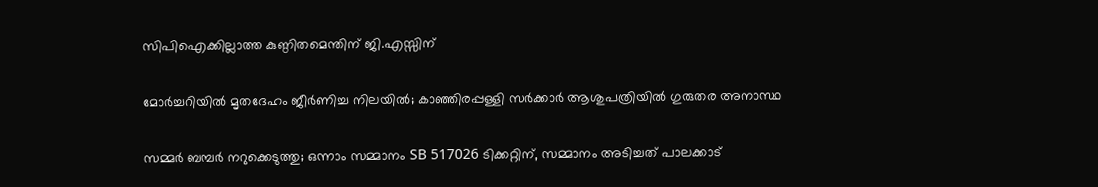സിപിഐക്കില്ലാത്ത കുണ്ഠിതമെന്തിന് ജി.എസ്സിന്

മോർച്ചറിയിൽ മൃതദേഹം ജീർണിച്ച നിലയിൽ; കാഞ്ഞിരപ്പള്ളി സര്‍ക്കാര്‍ ആശുപത്രിയിൽ ഗുരുതര അനാസ്ഥ

സമ്മർ ബമ്പർ നറുക്കെടുത്തു; ഒന്നാം സമ്മാനം SB 517026 ടിക്കറ്റിന്, സമ്മാനം അടിച്ചത് പാലക്കാട്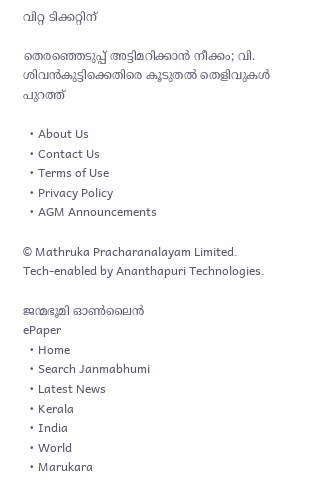വിറ്റ ടിക്കറ്റിന്

തെരഞ്ഞെടുപ്പ് അട്ടിമറിക്കാന്‍ നീക്കം; വി. ശിവൻകുട്ടിക്കെതിരെ കൂടുതല്‍ തെളിവുകള്‍ പുറത്ത്

  • About Us
  • Contact Us
  • Terms of Use
  • Privacy Policy
  • AGM Announcements

© Mathruka Pracharanalayam Limited.
Tech-enabled by Ananthapuri Technologies.

ജന്മഭൂമി ഓണ്‍ലൈന്‍
ePaper
  • Home
  • Search Janmabhumi
  • Latest News
  • Kerala
  • India
  • World
  • Marukara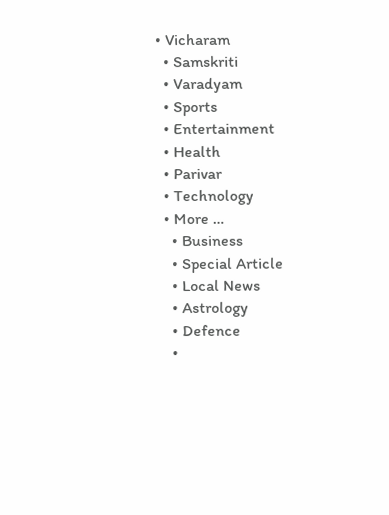• Vicharam
  • Samskriti
  • Varadyam
  • Sports
  • Entertainment
  • Health
  • Parivar
  • Technology
  • More …
    • Business
    • Special Article
    • Local News
    • Astrology
    • Defence
    •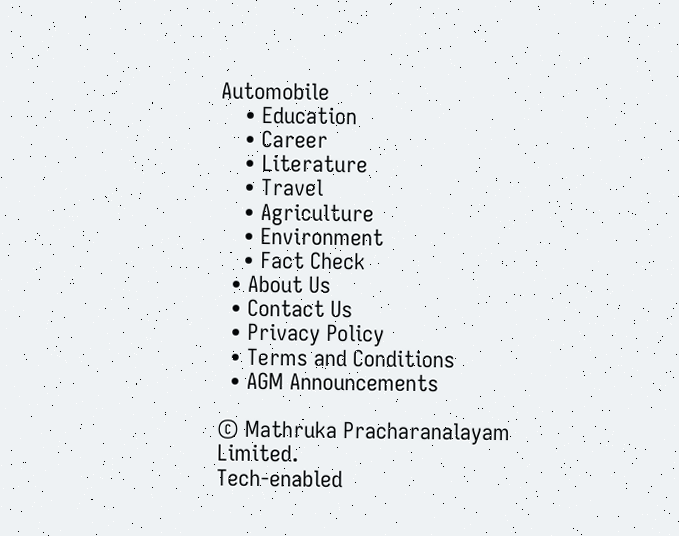Automobile
    • Education
    • Career
    • Literature
    • Travel
    • Agriculture
    • Environment
    • Fact Check
  • About Us
  • Contact Us
  • Privacy Policy
  • Terms and Conditions
  • AGM Announcements

© Mathruka Pracharanalayam Limited.
Tech-enabled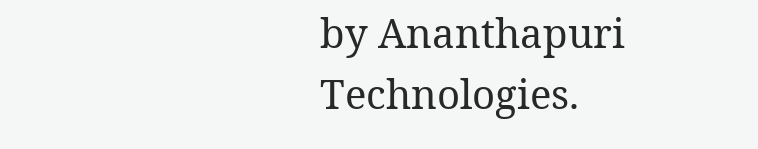by Ananthapuri Technologies.